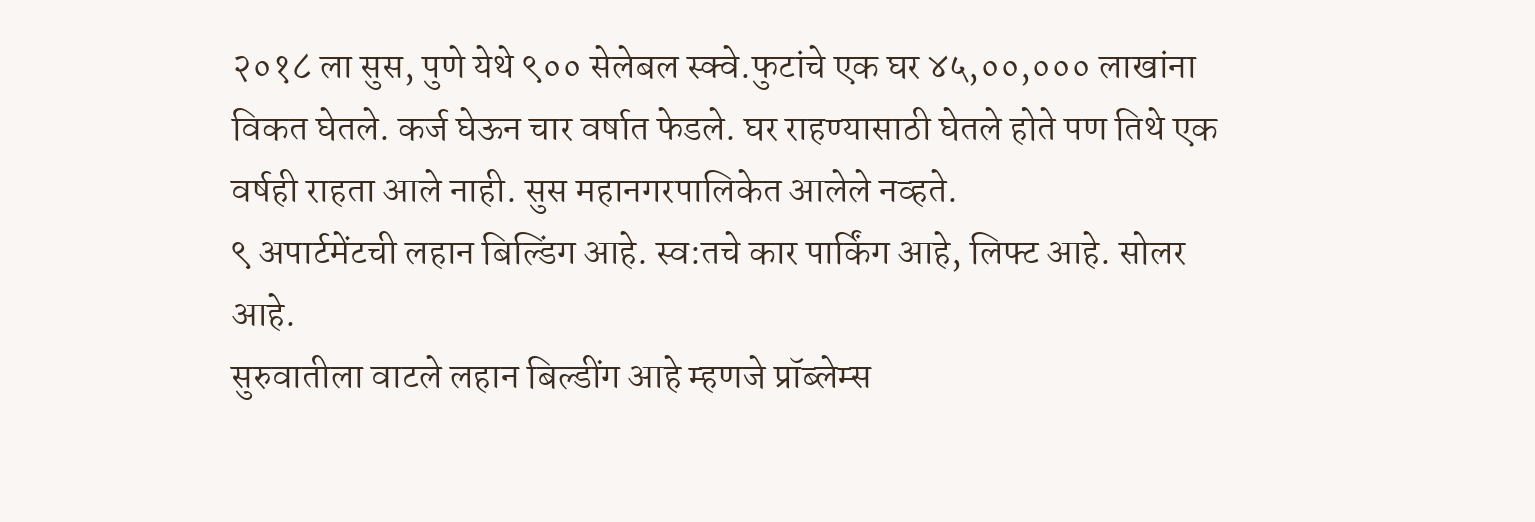२०१८ ला सुस, पुणे येथे ९०० सेलेबल स्क्वे.फुटांचे एक घर ४५,००,००० लाखांना विकत घेतले. कर्ज घेऊन चार वर्षात फेडले. घर राहण्यासाठी घेतले होते पण तिथे एक वर्षही राहता आले नाही. सुस महानगरपालिकेत आलेले नव्हते.
९ अपार्टमेंटची लहान बिल्डिंग आहे. स्व:तचे कार पार्किंग आहे, लिफ्ट आहे. सोलर आहे.
सुरुवातीला वाटले लहान बिल्डींग आहे म्हणजे प्रॉब्लेम्स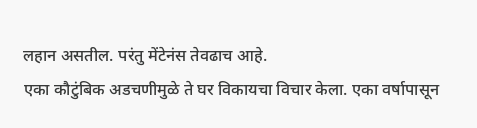लहान असतील. परंतु मेंटेनंस तेवढाच आहे.
एका कौटुंबिक अडचणीमुळे ते घर विकायचा विचार केला. एका वर्षापासून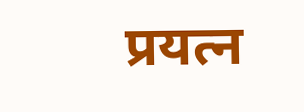प्रयत्न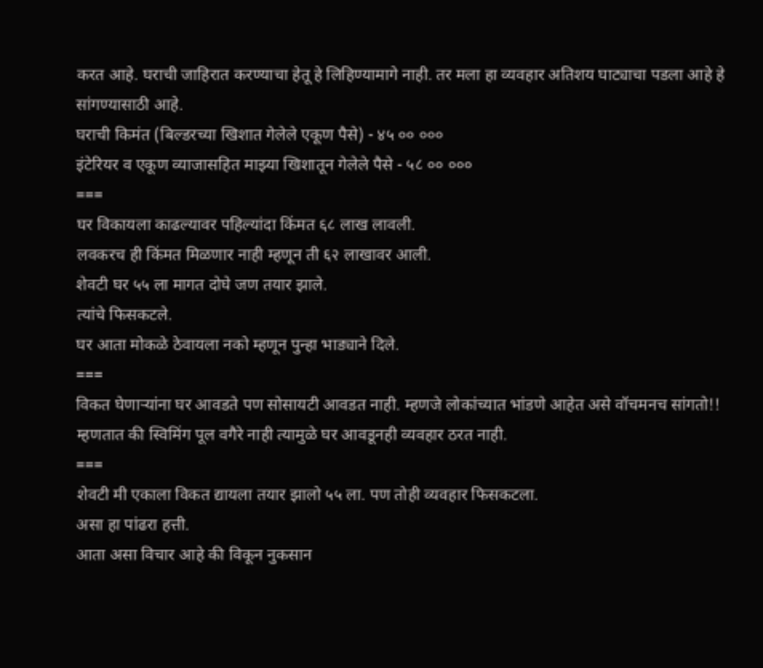करत आहे. घराची जाहिरात करण्याचा हेतू हे लिहिण्यामागे नाही. तर मला हा व्यवहार अतिशय घाट्याचा पडला आहे हे सांगण्यासाठी आहे.
घराची किमंत (बिल्डरच्या खिशात गेलेले एकूण पैसे) - ४५ ०० ०००
इंटेरियर व एकूण व्याजासहित माझ्या खिशातून गेलेले पैसे - ५८ ०० ०००
===
घर विकायला काढल्यावर पहिल्यांदा किंमत ६८ लाख लावली.
लवकरच ही किंमत मिळणार नाही म्हणून ती ६२ लाखावर आली.
शेवटी घर ५५ ला मागत दोघे जण तयार झाले.
त्यांचे फिसकटले.
घर आता मोकळे ठेवायला नको म्हणून पुन्हा भाड्याने दिले.
===
विकत घेणाऱ्यांना घर आवडते पण सोसायटी आवडत नाही. म्हणजे लोकांच्यात भांडणे आहेत असे वॉचमनच सांगतो!!
म्हणतात की स्विमिंग पूल वगैरे नाही त्यामुळे घर आवडूनही व्यवहार ठरत नाही.
===
शेवटी मी एकाला विकत द्यायला तयार झालो ५५ ला. पण तोही व्यवहार फिसकटला.
असा हा पांढरा हत्ती.
आता असा विचार आहे की विकून नुकसान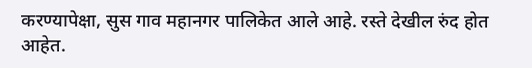करण्यापेक्षा, सुस गाव महानगर पालिकेत आले आहे. रस्ते देखील रुंद होत आहेत.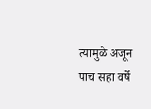त्यामुळे अजून पाच सहा वर्षे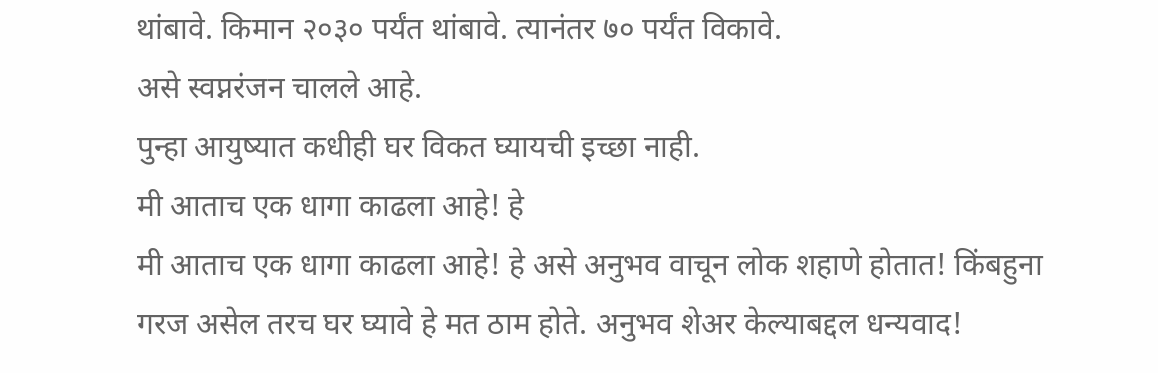थांबावे. किमान २०३० पर्यंत थांबावे. त्यानंतर ७० पर्यंत विकावे.
असे स्वप्नरंजन चालले आहे.
पुन्हा आयुष्यात कधीही घर विकत घ्यायची इच्छा नाही.
मी आताच एक धागा काढला आहे! हे
मी आताच एक धागा काढला आहे! हे असे अनुभव वाचून लोक शहाणे होतात! किंबहुना गरज असेल तरच घर घ्यावे हे मत ठाम होते. अनुभव शेअर केल्याबद्दल धन्यवाद!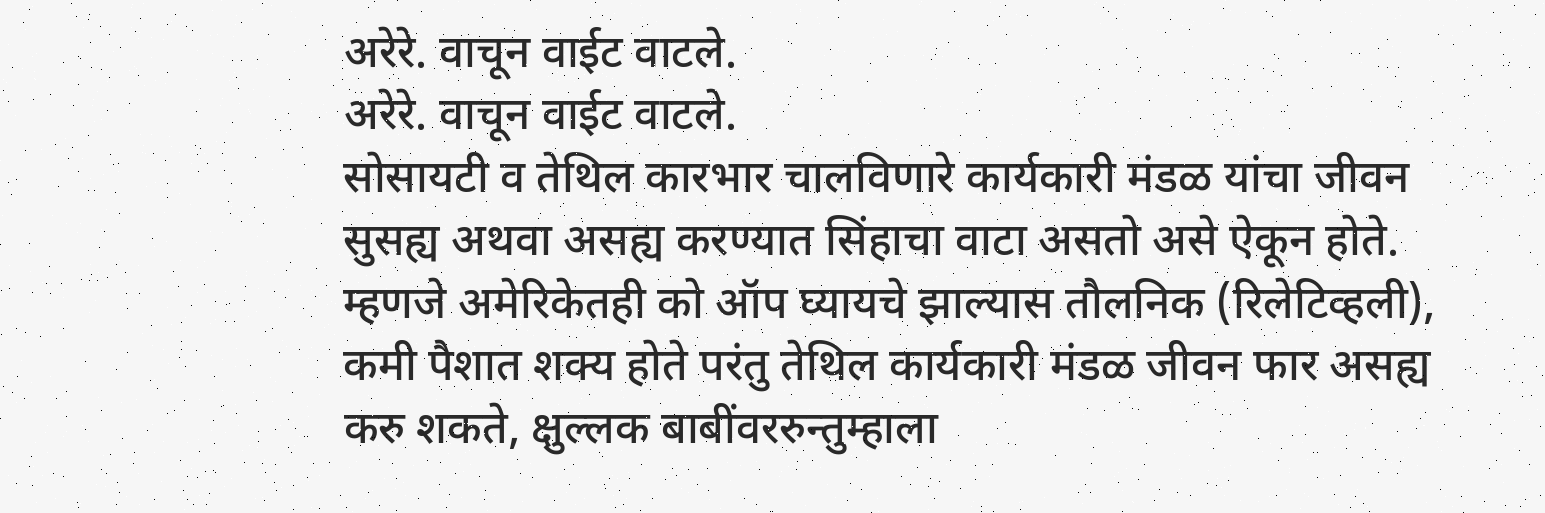अरेरे. वाचून वाईट वाटले.
अरेरे. वाचून वाईट वाटले.
सोसायटी व तेथिल कारभार चालविणारे कार्यकारी मंडळ यांचा जीवन सुसह्य अथवा असह्य करण्यात सिंहाचा वाटा असतो असे ऐकून होते. म्हणजे अमेरिकेतही को ऑप घ्यायचे झाल्यास तौलनिक (रिलेटिव्हली), कमी पैशात शक्य होते परंतु तेथिल कार्यकारी मंडळ जीवन फार असह्य करु शकते, क्षुल्लक बाबींवररुन्तुम्हाला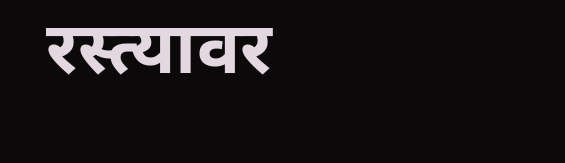रस्त्यावर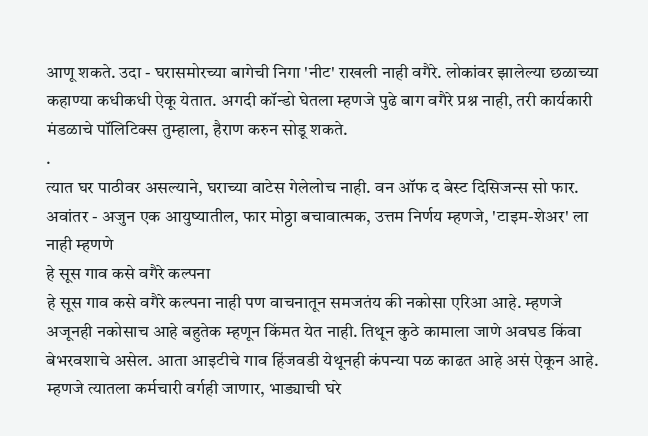आणू शकते. उदा - घरासमोरच्या बागेची निगा 'नीट' राखली नाही वगैरे. लोकांवर झालेल्या छळाच्या कहाण्या कधीकधी ऐकू येतात. अगदी कॉन्डो घेतला म्हणजे पुढे बाग वगैरे प्रश्न नाही, तरी कार्यकारी मंडळाचे पॉलिटिक्स तुम्हाला, हैराण करुन सोडू शकते.
.
त्यात घर पाठीवर असल्याने, घराच्या वाटेस गेलेलोच नाही. वन ऑफ द बेस्ट दिसिजन्स सो फार.
अवांतर - अजुन एक आयुष्यातील, फार मोठ्ठा बचावात्मक, उत्तम निर्णय म्हणजे, 'टाइम-शेअर' ला नाही म्हणणे
हे सूस गाव कसे वगैरे कल्पना
हे सूस गाव कसे वगैरे कल्पना नाही पण वाचनातून समजतंय की नकोसा एरिआ आहे. म्हणजे अजूनही नकोसाच आहे बहुतेक म्हणून किंमत येत नाही. तिथून कुठे कामाला जाणे अवघड किंवा बेभरवशाचे असेल. आता आइटीचे गाव हिंजवडी येथूनही कंपन्या पळ काढत आहे असं ऐकून आहे. म्हणजे त्यातला कर्मचारी वर्गही जाणार, भाड्याची घरे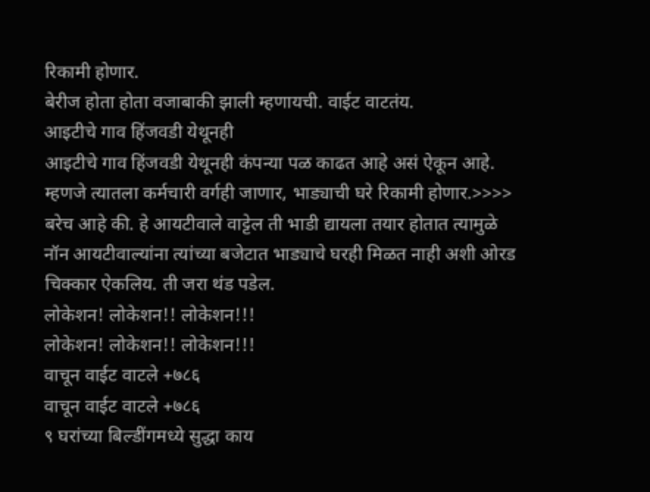रिकामी होणार.
बेरीज होता होता वजाबाकी झाली म्हणायची. वाईट वाटतंय.
आइटीचे गाव हिंजवडी येथूनही
आइटीचे गाव हिंजवडी येथूनही कंपन्या पळ काढत आहे असं ऐकून आहे. म्हणजे त्यातला कर्मचारी वर्गही जाणार, भाड्याची घरे रिकामी होणार.>>>>
बरेच आहे की. हे आयटीवाले वाट्टेल ती भाडी द्यायला तयार होतात त्यामुळे नॉन आयटीवाल्यांना त्यांच्या बजेटात भाड्याचे घरही मिळत नाही अशी ओरड चिक्कार ऐकलिय. ती जरा थंड पडेल.
लोकेशन! लोकेशन!! लोकेशन!!!
लोकेशन! लोकेशन!! लोकेशन!!!
वाचून वाईट वाटले +७८६
वाचून वाईट वाटले +७८६
९ घरांच्या बिल्डींगमध्ये सुद्धा काय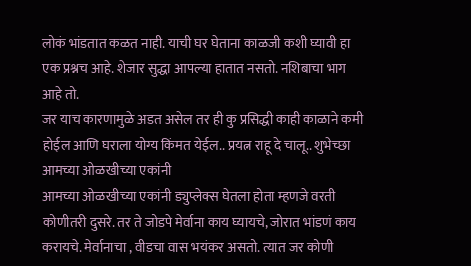लोकं भांडतात कळत नाही. याची घर घेताना काळजी कशी घ्यावी हा एक प्रश्नच आहे. शेजार सुद्धा आपल्या हातात नसतो. नशिबाचा भाग आहे तो.
जर याच कारणामुळे अडत असेल तर ही कु प्रसिद्धी काही काळाने कमी होईल आणि घराला योग्य किंमत येईल.. प्रयत्न राहू दे चालू.. शुभेच्छा
आमच्या ओळखीच्या एकांनी
आमच्या ओळखीच्या एकांनी ड्युप्लेक्स घेतला होता म्हणजे वरती कोणीतरी दुसरे. तर ते जोडपे मेर्वाना काय घ्यायचे, जोरात भांडणं काय करायचे. मेर्वानाचा , वीडचा वास भयंकर असतो. त्यात जर कोणी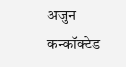अजुन कन्कॉक्टेड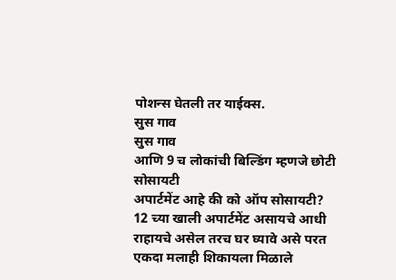पोशन्स घेतली तर याईक्स.
सुस गाव
सुस गाव
आणि 9 च लोकांची बिल्डिंग म्हणजे छोटी सोसायटी
अपार्टमेंट आहे की को ऑप सोसायटी?
12 च्या खाली अपार्टमेंट असायचे आधी
राहायचे असेल तरच घर घ्यावे असे परत एकदा मलाही शिकायला मिळाले